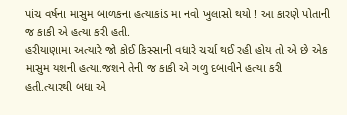પાંચ વર્ષના માસુમ બાળકના હત્યાકાંડ મા નવો ખુલાસો થયો ! આ કારણે પોતાની જ કાકી એ હત્યા કરી હતી.
હરીયાણામા અત્યારે જો કોઈ કિસ્સાની વધારે ચર્ચા થઈ રહી હોય તો એ છે એક માસુમ યશની હત્યા.જશને તેની જ કાકી એ ગળુ દબાવીને હત્યા કરી હતી.ત્યારથી બધા એ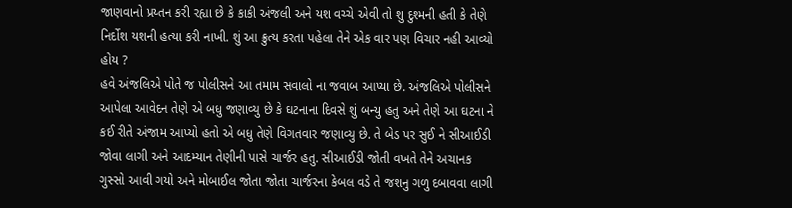જાણવાનો પ્રય્તન કરી રહ્યા છે કે કાકી અંજલી અને યશ વચ્ચે એવી તો શુ દુશ્મની હતી કે તેણે નિર્દોશ યશની હત્યા કરી નાખી. શું આ ક્રુત્ય કરતા પહેલા તેને એક વાર પણ વિચાર નહી આવ્યો હોય ?
હવે અંજલિએ પોતે જ પોલીસને આ તમામ સવાલો ના જવાબ આપ્યા છે. અંજલિએ પોલીસને આપેલા આવેદન તેણે એ બધુ જણાવ્યુ છે કે ઘટનાના દિવસે શું બન્યુ હતુ અને તેણે આ ઘટના ને કઈ રીતે અંજામ આપ્યો હતો એ બધુ તેણે વિગતવાર જણાવ્યુ છે. તે બેડ પર સુઈ ને સીઆઈડી જોવા લાગી અને આદમ્યાન તેણીની પાસે ચાર્જર હતુ. સીઆઈડી જોતી વખતે તેને અચાનક ગુસ્સો આવી ગયો અને મોબાઈલ જોતા જોતા ચાર્જરના કેબલ વડે તે જશનુ ગળુ દબાવવા લાગી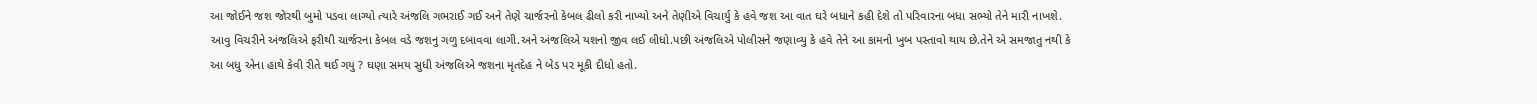આ જોઈને જશ જોરથી બુમો પડવા લાગ્યો ત્યારે અંજલિ ગભરાઈ ગઈ અને તેણે ચાર્જરનો કેબલ ઢીલો કરી નાખ્યો અને તેણીએ વિચાર્યુ કે હવે જશ આ વાત ઘરે બધાને કહી દેશે તો પરિવારના બધા સભ્યો તેને મારી નાખશે.
આવુ વિચરીને અંજલિએ ફરીથી ચાર્જરના કેબલ વડે જશનુ ગળુ દબાવવા લાગી.અને અંજલિએ યશનો જીવ લઈ લીધો.પછી અંજલિએ પોલીસને જણાવ્યુ કે હવે તેને આ કામનો ખુબ પસ્તાવો થાય છે.તેને એ સમજાતુ નથી કે આ બધુ એના હાથે કેવી રીતે થઈ ગયુ ? ઘણા સમય સુધી અંજલિએ જશના મૃતદેહ ને બેડ પર મૂકી દીધો હતો.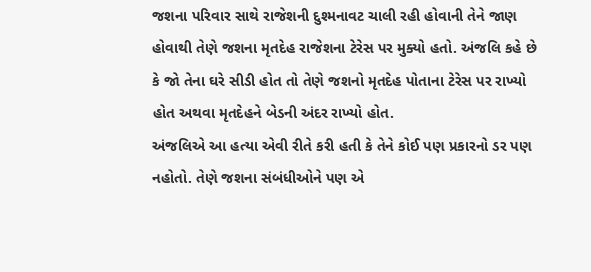જશના પરિવાર સાથે રાજેશની દુશ્મનાવટ ચાલી રહી હોવાની તેને જાણ હોવાથી તેણે જશના મૃતદેહ રાજેશના ટેરેસ પર મુક્યો હતો. અંજલિ કહે છે કે જો તેના ઘરે સીડી હોત તો તેણે જશનો મૃતદેહ પોતાના ટેરેસ પર રાખ્યો હોત અથવા મૃતદેહને બેડની અંદર રાખ્યો હોત.
અંજલિએ આ હત્યા એવી રીતે કરી હતી કે તેને કોઈ પણ પ્રકારનો ડર પણ નહોતો. તેણે જશના સંબંધીઓને પણ એ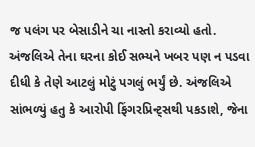જ પલંગ પર બેસાડીને ચા નાસ્તો કરાવ્યો હતો. અંજલિએ તેના ઘરના કોઈ સભ્યને ખબર પણ ન પડવા દીધી કે તેણે આટલું મોટું પગલું ભર્યું છે. અંજલિએ સાંભળ્યું હતુ કે આરોપી ફિંગરપ્રિન્ટ્સથી પકડાશે, જેના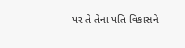પર તે તેના પતિ વિકાસને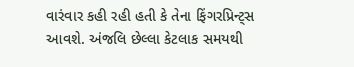વારંવાર કહી રહી હતી કે તેના ફિંગરપ્રિન્ટ્સ આવશે. અંજલિ છેલ્લા કેટલાક સમયથી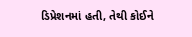ડિપ્રેશનમાં હતી, તેથી કોઈને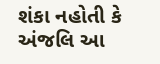શંકા નહોતી કે અંજલિ આ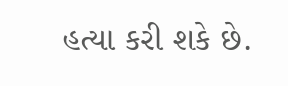હત્યા કરી શકે છે.